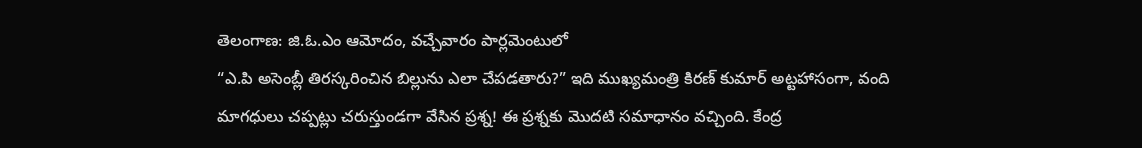తెలంగాణ: జి.ఓ.ఎం ఆమోదం, వచ్చేవారం పార్లమెంటులో
“ఎ.పి అసెంబ్లీ తిరస్కరించిన బిల్లును ఎలా చేపడతారు?” ఇది ముఖ్యమంత్రి కిరణ్ కుమార్ అట్టహాసంగా, వంది మాగధులు చప్పట్లు చరుస్తుండగా వేసిన ప్రశ్న! ఈ ప్రశ్నకు మొదటి సమాధానం వచ్చింది. కేంద్ర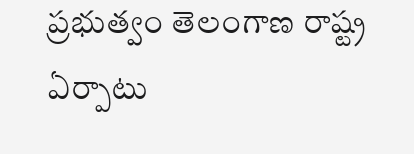ప్రభుత్వం తెలంగాణ రాష్ట్ర ఏర్పాటు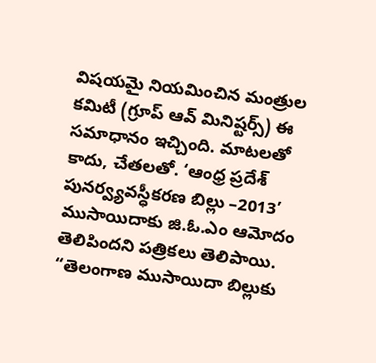విషయమై నియమించిన మంత్రుల కమిటీ (గ్రూప్ ఆవ్ మినిష్టర్స్) ఈ సమాధానం ఇచ్చింది. మాటలతో కాదు, చేతలతో. ‘ఆంధ్ర ప్రదేశ్ పునర్వ్యవస్ధీకరణ బిల్లు –2013’ ముసాయిదాకు జి.ఓ.ఎం ఆమోదం తెలిపిందని పత్రికలు తెలిపాయి. “తెలంగాణ ముసాయిదా బిల్లుకు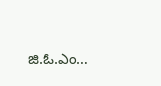జి.ఓ.ఎం…